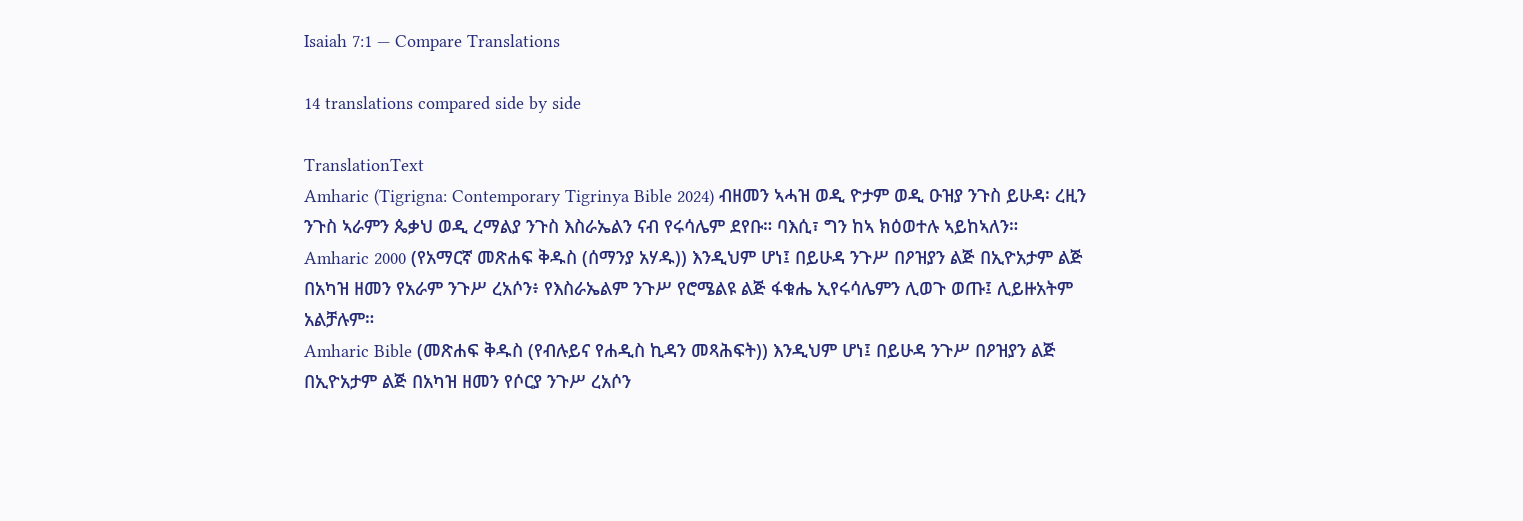Isaiah 7:1 — Compare Translations

14 translations compared side by side

TranslationText
Amharic (Tigrigna: Contemporary Tigrinya Bible 2024) ብዘመን ኣሓዝ ወዲ ዮታም ወዲ ዑዝያ ንጉስ ይሁዳ፡ ረዚን ንጉስ ኣራምን ጴቃህ ወዲ ረማልያ ንጉስ እስራኤልን ናብ የሩሳሌም ደየቡ። ባእሲ፣ ግን ከኣ ክዕወተሉ ኣይከኣለን።
Amharic 2000 (የአማርኛ መጽሐፍ ቅዱስ (ሰማንያ አሃዱ)) እንዲህም ሆነ፤ በይሁዳ ንጉሥ በዖዝያን ልጅ በኢዮአታም ልጅ በአካዝ ዘመን የአራም ንጉሥ ረአሶን፥ የእስራኤልም ንጉሥ የሮሜልዩ ልጅ ፋቁሔ ኢየሩሳሌምን ሊወጉ ወጡ፤ ሊይዙአትም አልቻሉም።
Amharic Bible (መጽሐፍ ቅዱስ (የብሉይና የሐዲስ ኪዳን መጻሕፍት)) እንዲህም ሆነ፤ በይሁዳ ንጉሥ በዖዝያን ልጅ በኢዮአታም ልጅ በአካዝ ዘመን የሶርያ ንጉሥ ረአሶን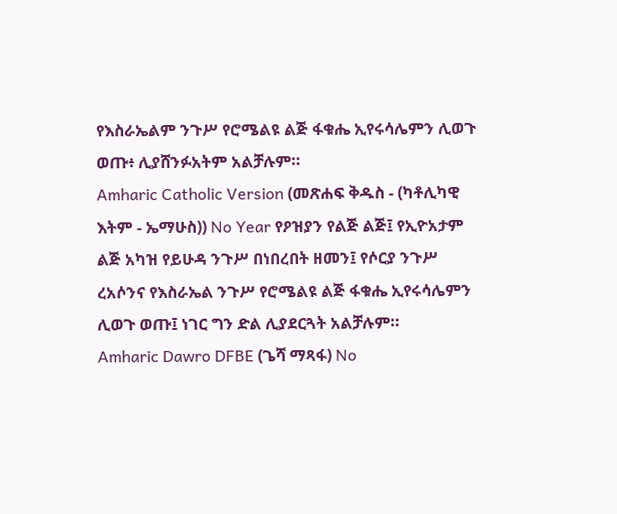የእስራኤልም ንጉሥ የሮሜልዩ ልጅ ፋቁሔ ኢየሩሳሌምን ሊወጉ ወጡ፥ ሊያሸንፉአትም አልቻሉም።
Amharic Catholic Version (መጽሐፍ ቅዱስ - (ካቶሊካዊ እትም - ኤማሁስ)) No Year የዖዝያን የልጅ ልጅ፤ የኢዮአታም ልጅ አካዝ የይሁዳ ንጉሥ በነበረበት ዘመን፤ የሶርያ ንጉሥ ረአሶንና የእስራኤል ንጉሥ የሮሜልዩ ልጅ ፋቁሔ ኢየሩሳሌምን ሊወጉ ወጡ፤ ነገር ግን ድል ሊያደርጓት አልቻሉም።
Amharic Dawro DFBE (ጌሻ ማጻፋ) No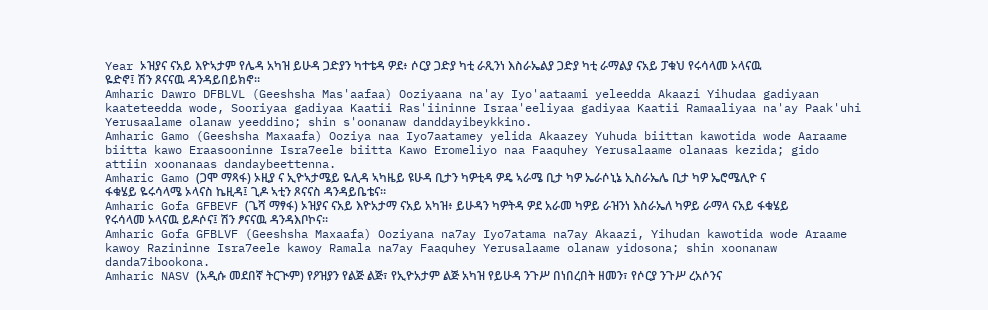Year ኦዝያና ናአይ እዮኣታም የሌዳ አካዝ ይሁዳ ጋድያን ካተቴዳ ዎደ፥ ሶርያ ጋድያ ካቲ ራጺንነ እስራኤልያ ጋድያ ካቲ ራማልያ ናአይ ፓቁህ የሩሳላመ ኦላናዉ ዬድኖ፤ ሽን ጾናናዉ ዳንዳይበይክኖ።
Amharic Dawro DFBLVL (Geeshsha Mas'aafaa) Ooziyaana na'ay Iyo'aataami yeleedda Akaazi Yihudaa gadiyaan kaateteedda wode, Sooriyaa gadiyaa Kaatii Ras'iininne Israa'eeliyaa gadiyaa Kaatii Ramaaliyaa na'ay Paak'uhi Yerusaalame olanaw yeeddino; shin s'oonanaw danddayibeykkino.
Amharic Gamo (Geeshsha Maxaafa) Ooziya naa Iyo7aatamey yelida Akaazey Yuhuda biittan kawotida wode Aaraame biitta kawo Eraasooninne Isra7eele biitta Kawo Eromeliyo naa Faaquhey Yerusalaame olanaas kezida; gido attiin xoonanaas dandaybeettenna.
Amharic Gamo (ጋሞ ማጻፋ) ኦዚያ ና ኢዮኣታሜይ ዬሊዳ ኣካዜይ ዩሁዳ ቢታን ካዎቲዳ ዎዴ ኣራሜ ቢታ ካዎ ኤራሶኒኔ ኢስራኤሌ ቢታ ካዎ ኤሮሜሊዮ ና ፋቁሄይ ዬሩሳላሜ ኦላናስ ኬዚዳ፤ ጊዶ ኣቲን ጾናናስ ዳንዳይቤቴና።
Amharic Gofa GFBEVF (ጌሻ ማፃፋ) ኦዝያና ናአይ እዮአታማ ናአይ አካዝ፥ ይሁዳን ካዎትዳ ዎደ አራመ ካዎይ ራዝንነ እስራኤለ ካዎይ ራማላ ናአይ ፋቁሄይ የሩሳላመ ኦላናዉ ይዶሶና፤ ሽን ፆናናዉ ዳንዳእቦኮና።
Amharic Gofa GFBLVF (Geeshsha Maxaafa) Ooziyana na7ay Iyo7atama na7ay Akaazi, Yihudan kawotida wode Araame kawoy Razininne Isra7eele kawoy Ramala na7ay Faaquhey Yerusalaame olanaw yidosona; shin xoonanaw danda7ibookona.
Amharic NASV (አዲሱ መደበኛ ትርጒም) የዖዝያን የልጅ ልጅ፣ የኢዮአታም ልጅ አካዝ የይሁዳ ንጉሥ በነበረበት ዘመን፣ የሶርያ ንጉሥ ረአሶንና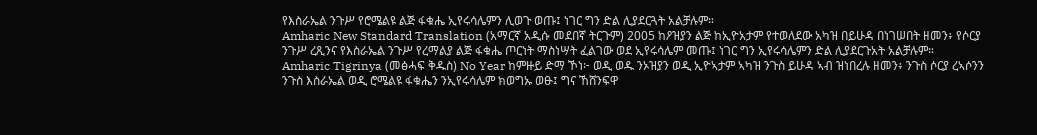የእስራኤል ንጉሥ የሮሜልዩ ልጅ ፋቁሔ ኢየሩሳሌምን ሊወጉ ወጡ፤ ነገር ግን ድል ሊያደርጓት አልቻሉም።
Amharic New Standard Translation (አማርኛ አዲሱ መደበኛ ትርጉም) 2005 ከዖዝያን ልጅ ከኢዮአታም የተወለደው አካዝ በይሁዳ በነገሠበት ዘመን፥ የሶርያ ንጉሥ ረጺንና የእስራኤል ንጉሥ የረማልያ ልጅ ፋቁሔ ጦርነት ማስነሣት ፈልገው ወደ ኢየሩሳሌም መጡ፤ ነገር ግን ኢየሩሳሌምን ድል ሊያደርጉአት አልቻሉም።
Amharic Tigrinya (መፅሓፍ ቅዱስ) No Year ከምዙይ ድማ ኾነ፦ ወዲ ወዱ ንኦዝያን ወዲ ኢዮኣታም ኣካዝ ንጉስ ይሁዳ ኣብ ዝነበረሉ ዘመን፥ ንጉስ ሶርያ ረኣሶንን ንጉስ እስራኤል ወዲ ሮሜልዩ ፋቁሔን ንኢየሩሳሌም ክወግኡ ወፁ፤ ግና ኸሸንፍዋ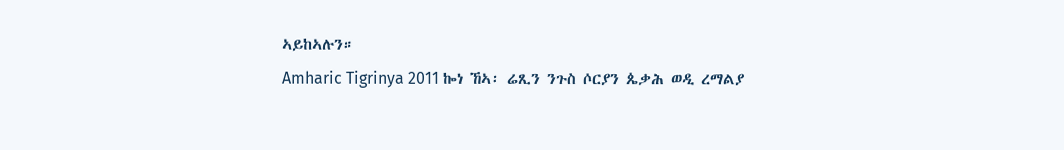ኣይከኣሉን።
Amharic Tigrinya 2011 ኰነ ኸኣ፡ ሬጺን ንጉስ ሶርያን ጴቃሕ ወዲ ረማልያ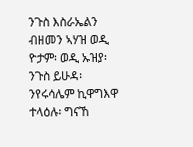ንጉስ እስራኤልን ብዘመን ኣሃዝ ወዲ ዮታም፡ ወዲ ኡዝያ፡ ንጉስ ይሁዳ፡ ንየሩሳሌም ኪዋግእዋ ተላዕሉ፡ ግናኸ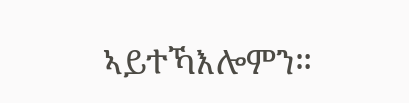ኣይተኻእሎምን።